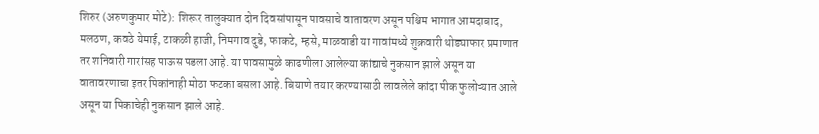शिरुर (अरुणकुमार मोटे): शिरूर तालुक्यात दोन दिवसांपासून पावसाचे वातावरण असून पश्चिम भागात आमदाबाद, मलठण, कवठे येमाई, टाकळी हाजी, निमगाव दुडे, फाकटे, म्हसे, माळवाडी या गावांमध्ये शुक्रवारी थोड्याफार प्रमाणात तर शनिवारी गारांसह पाऊस पडला आहे. या पावसामुळे काढणीला आलेल्या कांद्याचे नुकसान झाले असून या वातावरणाचा इतर पिकांनाही मोठा फटका बसला आहे. बियाणे तयार करण्यासाठी लावलेले कांदा पीक फुलोऱ्यात आले असून या पिकाचेही नुकसान झाले आहे.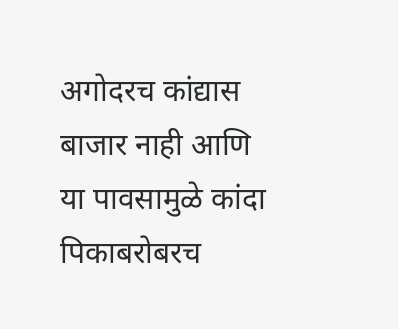अगोदरच कांद्यास बाजार नाही आणि या पावसामुळे कांदा पिकाबरोबरच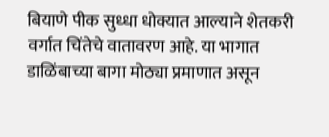बियाणे पीक सुध्धा धोक्यात आल्याने शेतकरी वर्गात चिंतेचे वातावरण आहे. या भागात डाळिंबाच्या बागा मोठ्या प्रमाणात असून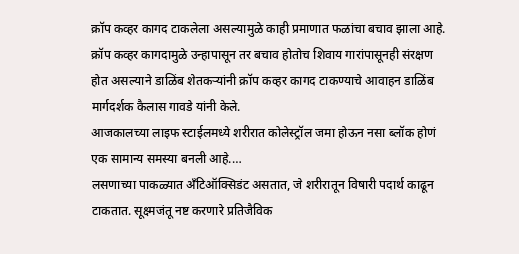क्रॉप कव्हर कागद टाकलेला असल्यामुळे काही प्रमाणात फळांचा बचाव झाला आहे. क्रॉप कव्हर कागदामुळे उन्हापासून तर बचाव होतोच शिवाय गारांपासूनही संरक्षण होत असल्याने डाळिंब शेतकऱ्यांनी क्रॉप कव्हर कागद टाकण्याचे आवाहन डाळिंब मार्गदर्शक कैलास गावडे यांनी केले.
आजकालच्या लाइफ स्टाईलमध्ये शरीरात कोलेस्ट्रॉल जमा होऊन नसा ब्लॉक होणं एक सामान्य समस्या बनली आहे.…
लसणाच्या पाकळ्यात अँटिऑक्सिडंट असतात, जे शरीरातून विषारी पदार्थ काढून टाकतात. सूक्ष्मजंतू नष्ट करणारे प्रतिजैविक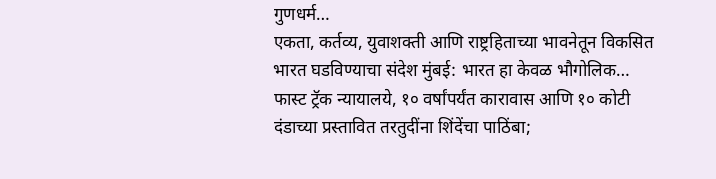गुणधर्म…
एकता, कर्तव्य, युवाशक्ती आणि राष्ट्रहिताच्या भावनेतून विकसित भारत घडविण्याचा संदेश मुंबई: भारत हा केवळ भौगोलिक…
फास्ट ट्रॅक न्यायालये, १० वर्षांपर्यंत कारावास आणि १० कोटी दंडाच्या प्रस्तावित तरतुदींना शिंदेंचा पाठिंबा;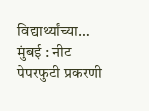विद्यार्थ्यांच्या…
मुंबई : नीट पेपरफुटी प्रकरणी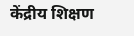केंद्रीय शिक्षण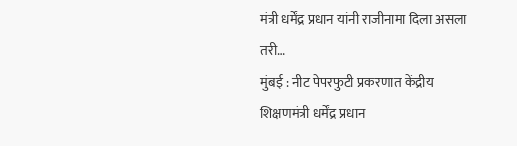मंत्री धर्मेंद्र प्रधान यांनी राजीनामा दिला असला तरी…
मुंबई : नीट पेपरफुटी प्रकरणात केंद्रीय शिक्षणमंत्री धर्मेंद्र प्रधान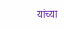यांच्या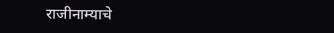राजीनाम्याचे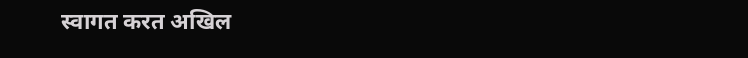स्वागत करत अखिल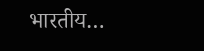भारतीय…